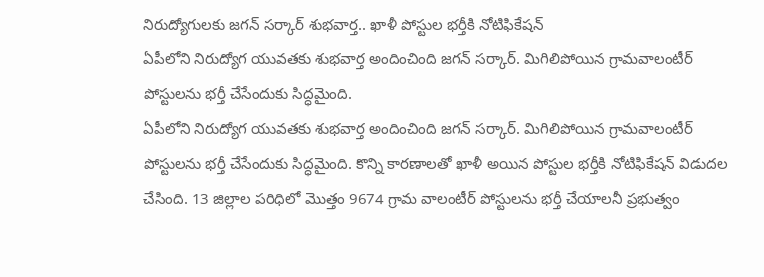నిరుద్యోగులకు జగన్ సర్కార్ శుభవార్త.. ఖాళీ పోస్టుల భర్తీకి నోటిఫికేషన్
ఏపీలోని నిరుద్యోగ యువతకు శుభవార్త అందించింది జగన్ సర్కార్. మిగిలిపోయిన గ్రామవాలంటీర్ పోస్టులను భర్తీ చేసేందుకు సిద్ధమైంది.
ఏపీలోని నిరుద్యోగ యువతకు శుభవార్త అందించింది జగన్ సర్కార్. మిగిలిపోయిన గ్రామవాలంటీర్ పోస్టులను భర్తీ చేసేందుకు సిద్ధమైంది. కొన్ని కారణాలతో ఖాళీ అయిన పోస్టుల భర్తీకి నోటిఫికేషన్ విడుదల చేసింది. 13 జిల్లాల పరిధిలో మొత్తం 9674 గ్రామ వాలంటీర్ పోస్టులను భర్తీ చేయాలనీ ప్రభుత్వం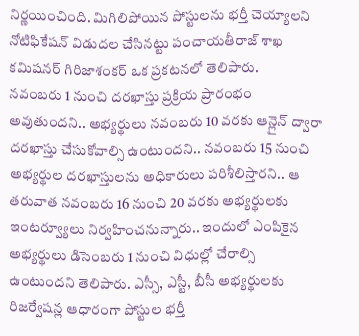నిర్ణయించింది. మిగిలిపోయిన పోస్టులను భర్తీ చెయ్యాలని నోటిఫికేషన్ విడుదల చేసినట్టు పంచాయతీరాజ్ శాఖ కమిషనర్ గిరిజాశంకర్ ఒక ప్రకటనలో తెలిపారు.
నవంబరు 1 నుంచి దరఖాస్తు ప్రక్రియ ప్రారంభం అవుతుందని.. అభ్యర్థులు నవంబరు 10 వరకు ఆన్లైన్ ద్వారా దరఖాస్తు చేసుకోవాల్సి ఉంటుందని.. నవంబరు 15 నుంచి అభ్యర్థుల దరఖాస్తులను అధికారులు పరిశీలిస్తారని.. ఆ తరువాత నవంబరు 16 నుంచి 20 వరకు అభ్యర్థులకు ఇంటర్వ్యూలు నిర్వహించనున్నారు.. ఇందులో ఎంపికైన అభ్యర్థులు డిసెంబరు 1 నుంచి విధుల్లో చేరాల్సి ఉంటుందని తెలిపారు. ఎస్సీ, ఎస్టీ, బీసీ అభ్యర్థులకు రిజర్వేషన్ల ఆధారంగా పోస్టుల భర్తీ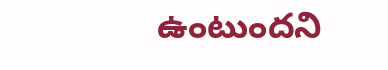ఉంటుందని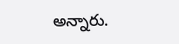అన్నారు.